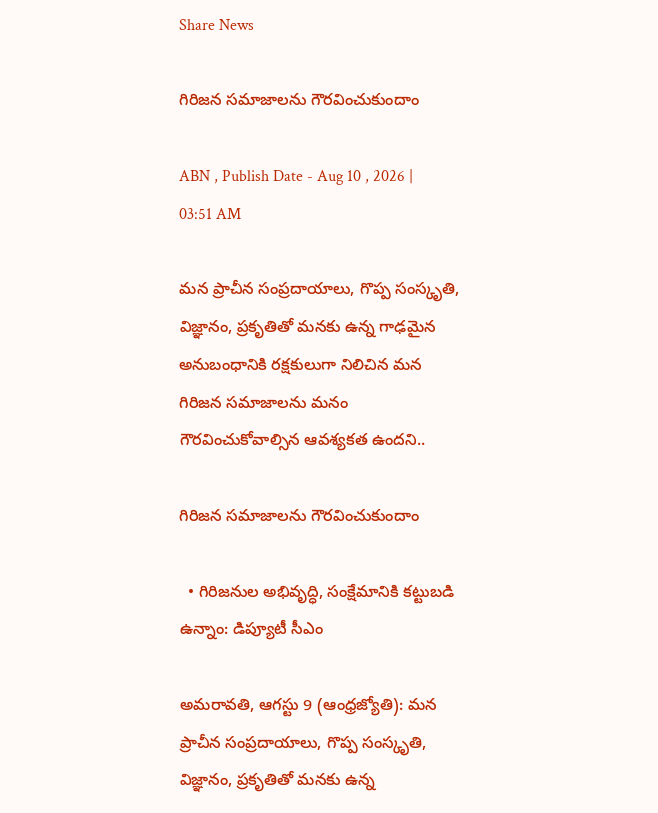Share News

గిరిజన సమాజాలను గౌరవించుకుందాం

ABN , Publish Date - Aug 10 , 2026 | 03:51 AM

మన ప్రాచీన సంప్రదాయాలు, గొప్ప సంస్కృతి, విజ్ఞానం, ప్రకృతితో మనకు ఉన్న గాఢమైన అనుబంధానికి రక్షకులుగా నిలిచిన మన గిరిజన సమాజాలను మనం గౌరవించుకోవాల్సిన ఆవశ్యకత ఉందని..

గిరిజన సమాజాలను గౌరవించుకుందాం

  • గిరిజనుల అభివృద్ధి, సంక్షేమానికి కట్టుబడి ఉన్నాం: డిప్యూటీ సీఎం

అమరావతి, ఆగస్టు 9 (ఆంధ్రజ్యోతి): మన ప్రాచీన సంప్రదాయాలు, గొప్ప సంస్కృతి, విజ్ఞానం, ప్రకృతితో మనకు ఉన్న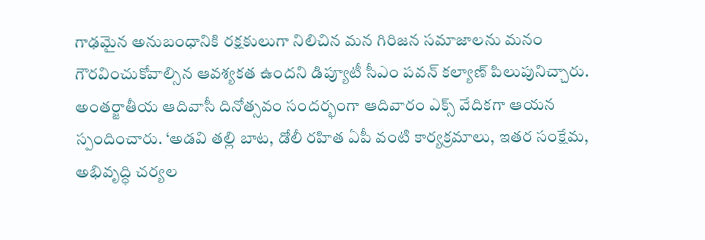గాఢమైన అనుబంధానికి రక్షకులుగా నిలిచిన మన గిరిజన సమాజాలను మనం గౌరవించుకోవాల్సిన ఆవశ్యకత ఉందని డిప్యూటీ సీఎం పవన్‌ కల్యాణ్‌ పిలుపునిచ్చారు. అంతర్జాతీయ ఆదివాసీ దినోత్సవం సందర్భంగా ఆదివారం ఎక్స్‌ వేదికగా ఆయన స్పందించారు. ‘అడవి తల్లి బాట, డోలీ రహిత ఏపీ వంటి కార్యక్రమాలు, ఇతర సంక్షేమ, అభివృద్ధి చర్యల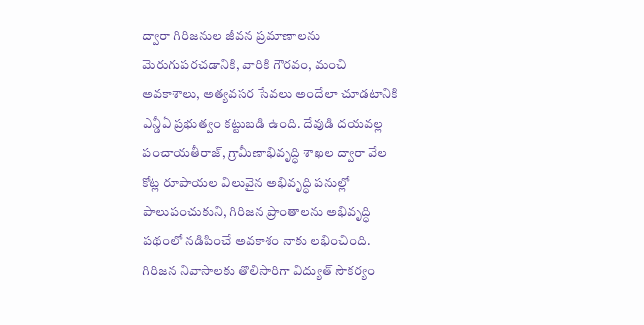ద్వారా గిరిజనుల జీవన ప్రమాణాలను మెరుగుపరచడానికి, వారికి గౌరవం, మంచి అవకాశాలు, అత్యవసర సేవలు అందేలా చూడటానికి ఎన్డీఏ ప్రభుత్వం కట్టుబడి ఉంది. దేవుడి దయవల్ల పంచాయతీరాజ్‌, గ్రామీణాభివృద్ధి శాఖల ద్వారా వేల కోట్ల రూపాయల విలువైన అభివృద్ధి పనుల్లో పాలుపంచుకుని, గిరిజన ప్రాంతాలను అభివృద్ధి పథంలో నడిపించే అవకాశం నాకు లభించింది. గిరిజన నివాసాలకు తొలిసారిగా విద్యుత్‌ సౌకర్యం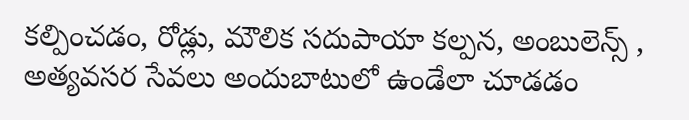కల్పించడం, రోడ్లు, మౌలిక సదుపాయా కల్పన, అంబులెన్స్‌ , అత్యవసర సేవలు అందుబాటులో ఉండేలా చూడడం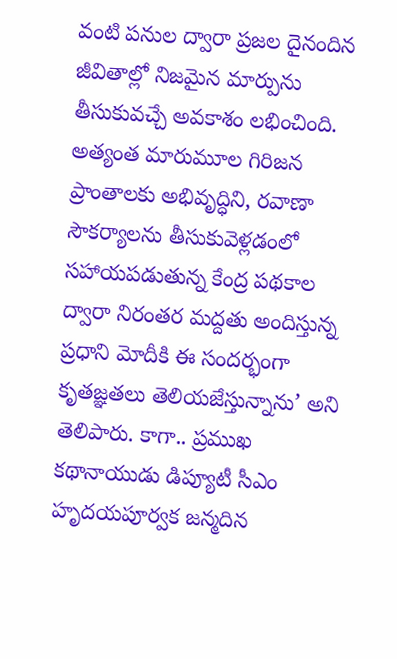వంటి పనుల ద్వారా ప్రజల దైనందిన జీవితాల్లో నిజమైన మార్పును తీసుకువచ్చే అవకాశం లభించింది. అత్యంత మారుమూల గిరిజన ప్రాంతాలకు అభివృద్ధిని, రవాణా సౌకర్యాలను తీసుకువెళ్లడంలో సహాయపడుతున్న కేంద్ర పథకాల ద్వారా నిరంతర మద్దతు అందిస్తున్న ప్రధాని మోదీకి ఈ సందర్భంగా కృతజ్ఞతలు తెలియజేస్తున్నాను’ అని తెలిపారు. కాగా.. ప్రముఖ కథానాయుడు డిప్యూటీ సీఎం హృదయపూర్వక జన్మదిన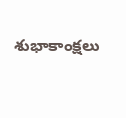శుభాకాంక్షలు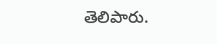తెలిపారు.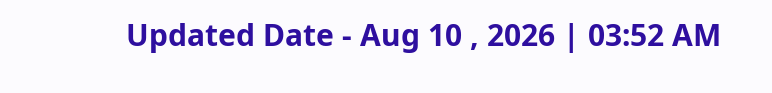Updated Date - Aug 10 , 2026 | 03:52 AM